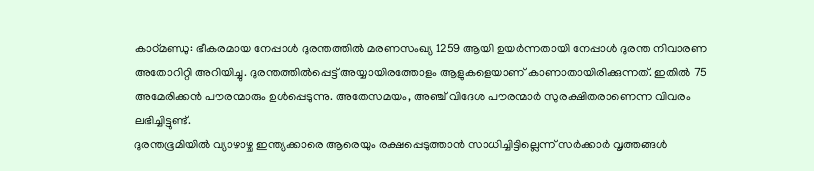കാഠ്മണ്ഡു: ഭീകരമായ നേപ്പാൾ ദുരന്തത്തിൽ മരണസംഖ്യ 1259 ആയി ഉയർന്നതായി നേപ്പാൾ ദുരന്ത നിവാരണ അതോറിറ്റി അറിയിച്ചു. ദുരന്തത്തിൽപ്പെട്ട് അയ്യായിരത്തോളം ആളുകളെയാണ് കാണാതായിരിക്കുന്നത്. ഇതിൽ 75 അമേരിക്കൻ പൗരന്മാരും ഉൾപ്പെടുന്നു. അതേസമയം, അഞ്ച് വിദേശ പൗരന്മാർ സുരക്ഷിതരാണെന്ന വിവരം ലഭിച്ചിട്ടുണ്ട്.
ദുരന്തഭൂമിയിൽ വ്യാഴാഴ്ച ഇന്ത്യക്കാരെ ആരെയും രക്ഷപ്പെടുത്താൻ സാധിച്ചിട്ടില്ലെന്ന് സർക്കാർ വൃത്തങ്ങൾ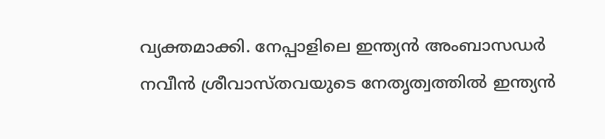വ്യക്തമാക്കി. നേപ്പാളിലെ ഇന്ത്യൻ അംബാസഡർ നവീൻ ശ്രീവാസ്തവയുടെ നേതൃത്വത്തിൽ ഇന്ത്യൻ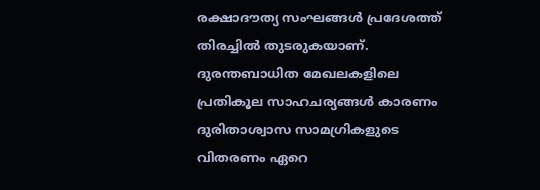രക്ഷാദൗത്യ സംഘങ്ങൾ പ്രദേശത്ത് തിരച്ചിൽ തുടരുകയാണ്. ദുരന്തബാധിത മേഖലകളിലെ പ്രതികൂല സാഹചര്യങ്ങൾ കാരണം ദുരിതാശ്വാസ സാമഗ്രികളുടെ വിതരണം ഏറെ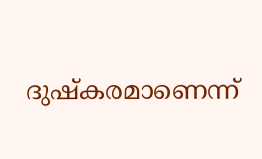ദുഷ്കരമാണെന്ന്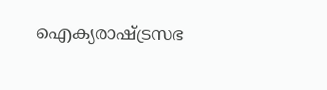ഐക്യരാഷ്ട്രസഭ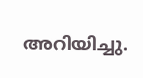അറിയിച്ചു.